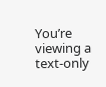You’re viewing a text-only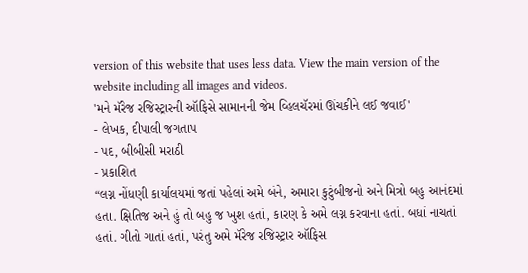version of this website that uses less data. View the main version of the website including all images and videos.
'મને મૅરેજ રજિસ્ટ્રારની ઑફિસે સામાનની જેમ વ્હિલચૅરમાં ઊંચકીને લઈ જવાઈ'
- લેખક, દીપાલી જગતાપ
- પદ, બીબીસી મરાઠી
- પ્રકાશિત
“લગ્ન નોંધણી કાર્યાલયમાં જતાં પહેલાં અમે બંને, અમારા કુટુંબીજનો અને મિત્રો બહુ આનંદમાં હતા. ક્ષિતિજ અને હું તો બહુ જ ખુશ હતાં, કારણ કે અમે લગ્ન કરવાના હતાં. બધાં નાચતાં હતાં. ગીતો ગાતાં હતાં, પરંતુ અમે મૅરેજ રજિસ્ટ્રાર ઑફિસ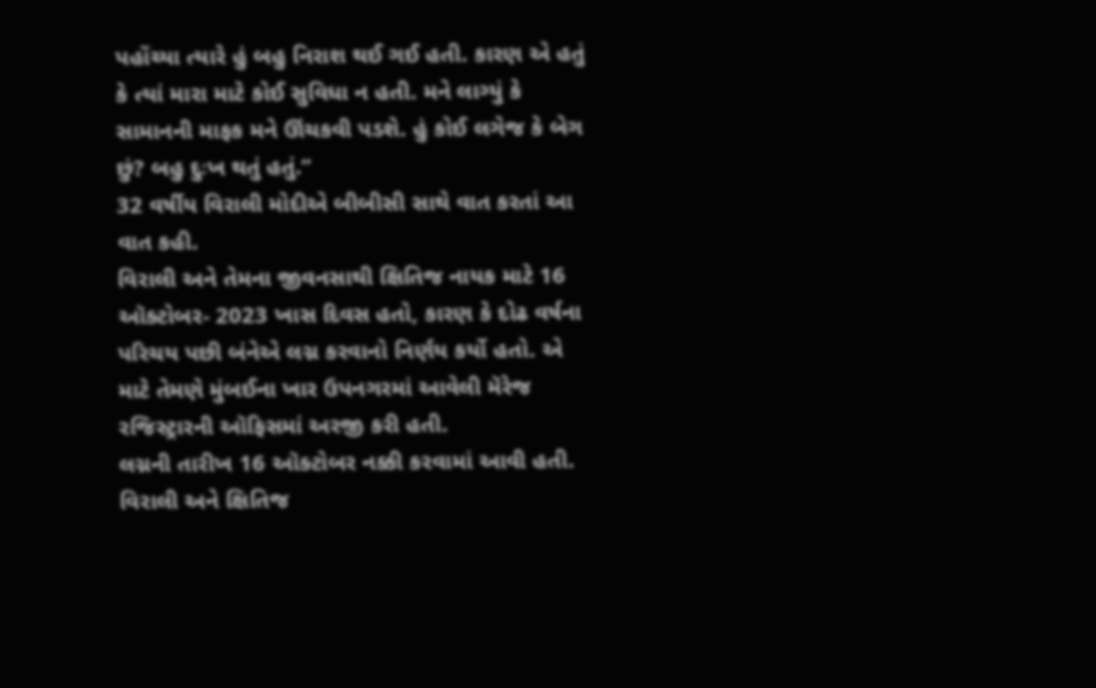પહોંચ્યા ત્યારે હું બહુ નિરાશ થઈ ગઈ હતી. કારણ એ હતું કે ત્યાં મારા માટે કોઈ સુવિધા ન હતી. મને લાગ્યું કે સામાનની માફક મને ઊંચકવી પડશે. હું કોઈ લગેજ કે બેગ છું? બહુ દુઃખ થતું હતું.”
32 વર્ષીય વિરાલી મોદીએ બીબીસી સાથે વાત કરતાં આ વાત કહી.
વિરાલી અને તેમના જીવનસાથી ક્ષિતિજ નાયક માટે 16 ઑક્ટોબર- 2023 ખાસ દિવસ હતો, કારણ કે દોઢ વર્ષના પરિચય પછી બંનેએ લગ્ન કરવાનો નિર્ણય કર્યો હતો. એ માટે તેમણે મુંબઈના ખાર ઉપનગરમાં આવેલી મૅરેજ રજિસ્ટ્રારની ઑફિસમાં અરજી કરી હતી.
લગ્નની તારીખ 16 ઑક્ટોબર નક્કી કરવામાં આવી હતી. વિરાલી અને ક્ષિતિજ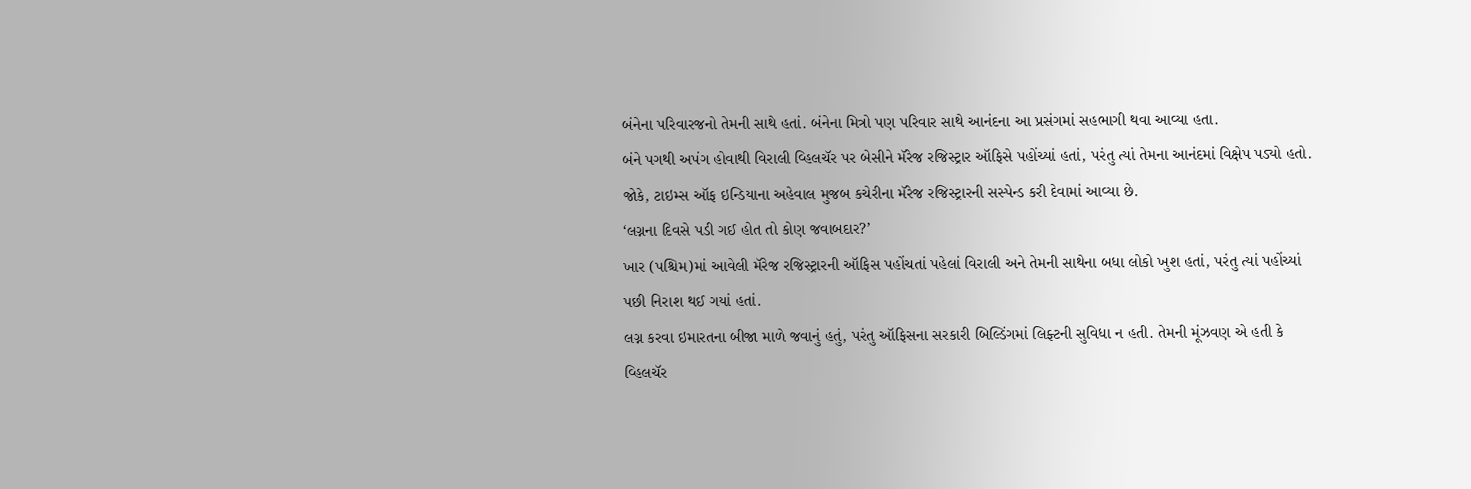બંનેના પરિવારજનો તેમની સાથે હતાં. બંનેના મિત્રો પણ પરિવાર સાથે આનંદના આ પ્રસંગમાં સહભાગી થવા આવ્યા હતા.
બંને પગથી અપંગ હોવાથી વિરાલી વ્હિલચૅર પર બેસીને મૅરેજ રજિસ્ટ્રાર ઑફિસે પહોંચ્યાં હતાં, પરંતુ ત્યાં તેમના આનંદમાં વિક્ષેપ પડ્યો હતો.
જોકે, ટાઇમ્સ ઑફ ઇન્ડિયાના અહેવાલ મુજબ કચેરીના મૅરેજ રજિસ્ટ્રારની સસ્પેન્ડ કરી દેવામાં આવ્યા છે.
‘લગ્નના દિવસે પડી ગઈ હોત તો કોણ જવાબદાર?’
ખાર (પશ્ચિમ)માં આવેલી મૅરેજ રજિસ્ટ્રારની ઑફિસ પહોંચતાં પહેલાં વિરાલી અને તેમની સાથેના બધા લોકો ખુશ હતાં, પરંતુ ત્યાં પહોંચ્યાં પછી નિરાશ થઈ ગયાં હતાં.
લગ્ન કરવા ઇમારતના બીજા માળે જવાનું હતું, પરંતુ ઑફિસના સરકારી બિલ્ડિંગમાં લિફ્ટની સુવિધા ન હતી. તેમની મૂંઝવણ એ હતી કે વ્હિલચૅર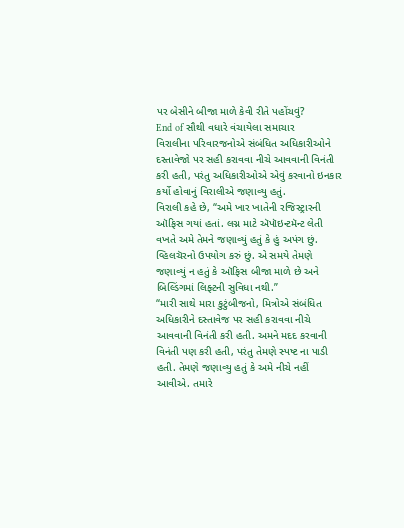પર બેસીને બીજા માળે કેવી રીતે પહોંચવું?
End of સૌથી વધારે વંચાયેલા સમાચાર
વિરાલીના પરિવારજનોએ સંબંધિત અધિકારીઓને દસ્તાવેજો પર સહી કરાવવા નીચે આવવાની વિનંતી કરી હતી, પરંતુ અધિકારીઓએ એવું કરવાનો ઇનકાર કર્યો હોવાનું વિરાલીએ જણાવ્યુ હતું.
વિરાલી કહે છે, “અમે ખાર ખાતેની રજિસ્ટ્રારની ઑફિસ ગયાં હતાં. લગ્ન માટે ઍપૉઇન્ટમૅન્ટ લેતી વખતે અમે તેમને જણાવ્યું હતું કે હું અપંગ છું. વ્હિલચૅરનો ઉપયોગ કરું છું. એ સમયે તેમણે જણાવ્યું ન હતું કે ઑફિસ બીજા માળે છે અને બિલ્ડિંગમાં લિફ્ટની સુવિધા નથી.”
“મારી સાથે મારા કુટુંબીજનો, મિત્રોએ સંબંધિત અધિકારીને દસ્તાવેજ પર સહી કરાવવા નીચે આવવાની વિનંતી કરી હતી. અમને મદદ કરવાની વિનંતી પણ કરી હતી, પરંતુ તેમણે સ્પષ્ટ ના પાડી હતી. તેમણે જણાવ્યુ હતું કે અમે નીચે નહીં આવીએ. તમારે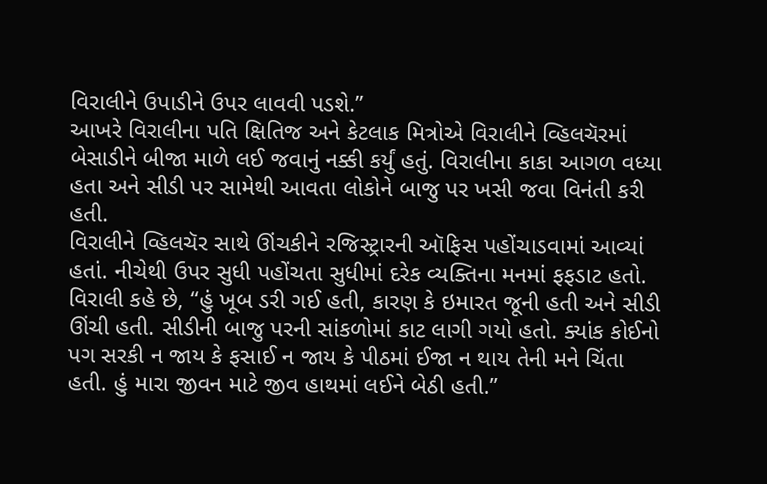વિરાલીને ઉપાડીને ઉપર લાવવી પડશે.”
આખરે વિરાલીના પતિ ક્ષિતિજ અને કેટલાક મિત્રોએ વિરાલીને વ્હિલચૅરમાં બેસાડીને બીજા માળે લઈ જવાનું નક્કી કર્યું હતું. વિરાલીના કાકા આગળ વધ્યા હતા અને સીડી પર સામેથી આવતા લોકોને બાજુ પર ખસી જવા વિનંતી કરી હતી.
વિરાલીને વ્હિલચૅર સાથે ઊંચકીને રજિસ્ટ્રારની ઑફિસ પહોંચાડવામાં આવ્યાં હતાં. નીચેથી ઉપર સુધી પહોંચતા સુધીમાં દરેક વ્યક્તિના મનમાં ફફડાટ હતો.
વિરાલી કહે છે, “હું ખૂબ ડરી ગઈ હતી, કારણ કે ઇમારત જૂની હતી અને સીડી ઊંચી હતી. સીડીની બાજુ પરની સાંકળોમાં કાટ લાગી ગયો હતો. ક્યાંક કોઈનો પગ સરકી ન જાય કે ફસાઈ ન જાય કે પીઠમાં ઈજા ન થાય તેની મને ચિંતા હતી. હું મારા જીવન માટે જીવ હાથમાં લઈને બેઠી હતી.”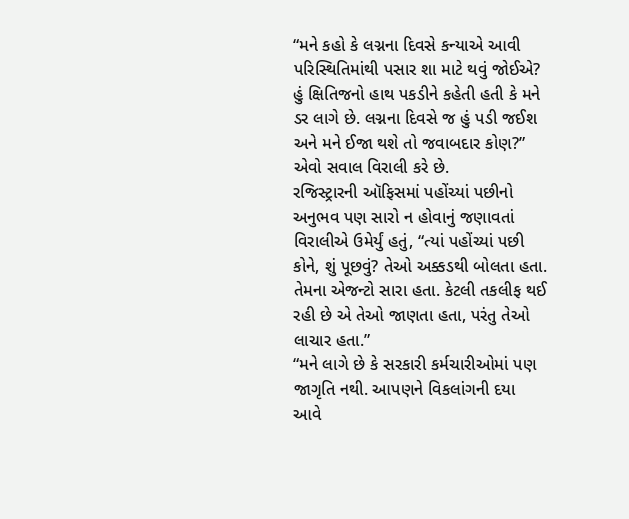“મને કહો કે લગ્નના દિવસે કન્યાએ આવી પરિસ્થિતિમાંથી પસાર શા માટે થવું જોઈએ? હું ક્ષિતિજનો હાથ પકડીને કહેતી હતી કે મને ડર લાગે છે. લગ્નના દિવસે જ હું પડી જઈશ અને મને ઈજા થશે તો જવાબદાર કોણ?” એવો સવાલ વિરાલી કરે છે.
રજિસ્ટ્રારની ઑફિસમાં પહોંચ્યાં પછીનો અનુભવ પણ સારો ન હોવાનું જણાવતાં વિરાલીએ ઉમેર્યું હતું, “ત્યાં પહોંચ્યાં પછી કોને, શું પૂછવું? તેઓ અક્કડથી બોલતા હતા. તેમના એજન્ટો સારા હતા. કેટલી તકલીફ થઈ રહી છે એ તેઓ જાણતા હતા, પરંતુ તેઓ લાચાર હતા.”
“મને લાગે છે કે સરકારી કર્મચારીઓમાં પણ જાગૃતિ નથી. આપણને વિકલાંગની દયા આવે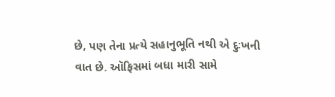છે, પણ તેના પ્રત્યે સહાનુભૂતિ નથી એ દુઃખની વાત છે. ઑફિસમાં બધા મારી સામે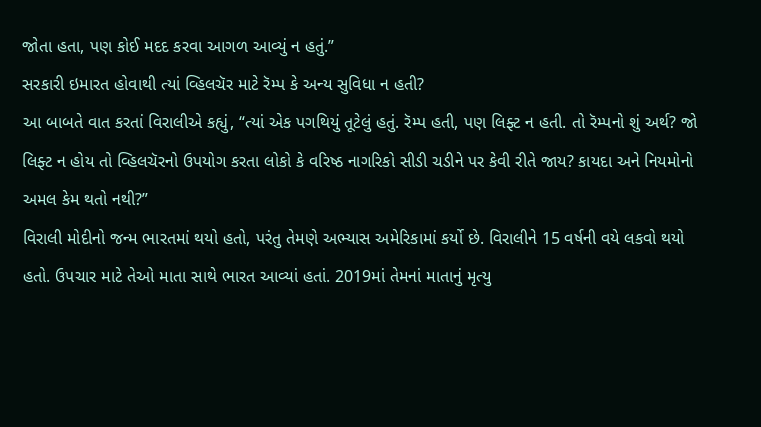જોતા હતા, પણ કોઈ મદદ કરવા આગળ આવ્યું ન હતું.”
સરકારી ઇમારત હોવાથી ત્યાં વ્હિલચૅર માટે રૅમ્પ કે અન્ય સુવિધા ન હતી?
આ બાબતે વાત કરતાં વિરાલીએ કહ્યું, “ત્યાં એક પગથિયું તૂટેલું હતું. રૅમ્પ હતી, પણ લિફ્ટ ન હતી. તો રૅમ્પનો શું અર્થ? જો લિફ્ટ ન હોય તો વ્હિલચૅરનો ઉપયોગ કરતા લોકો કે વરિષ્ઠ નાગરિકો સીડી ચડીને પર કેવી રીતે જાય? કાયદા અને નિયમોનો અમલ કેમ થતો નથી?”
વિરાલી મોદીનો જન્મ ભારતમાં થયો હતો, પરંતુ તેમણે અભ્યાસ અમેરિકામાં કર્યો છે. વિરાલીને 15 વર્ષની વયે લકવો થયો હતો. ઉપચાર માટે તેઓ માતા સાથે ભારત આવ્યાં હતાં. 2019માં તેમનાં માતાનું મૃત્યુ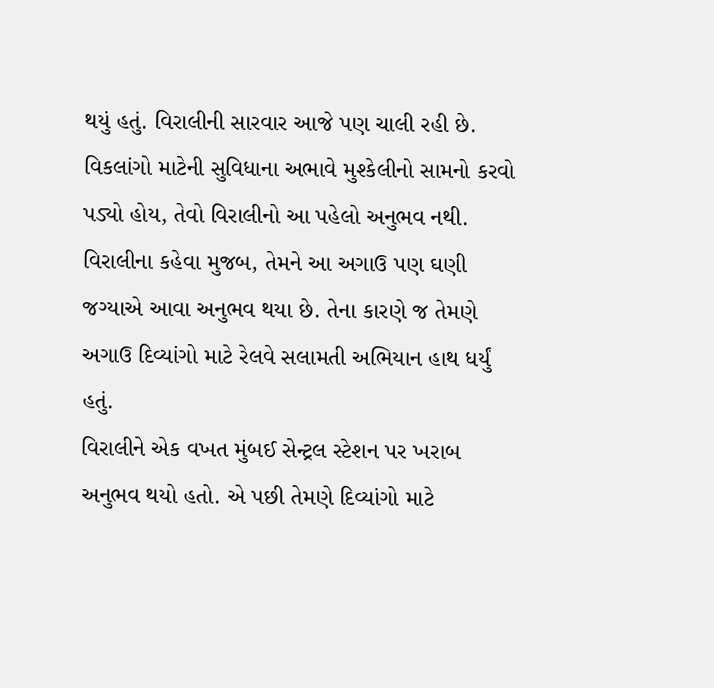થયું હતું. વિરાલીની સારવાર આજે પણ ચાલી રહી છે.
વિકલાંગો માટેની સુવિધાના અભાવે મુશ્કેલીનો સામનો કરવો પડ્યો હોય, તેવો વિરાલીનો આ પહેલો અનુભવ નથી. વિરાલીના કહેવા મુજબ, તેમને આ અગાઉ પણ ઘણી જગ્યાએ આવા અનુભવ થયા છે. તેના કારણે જ તેમણે અગાઉ દિવ્યાંગો માટે રેલવે સલામતી અભિયાન હાથ ધર્યું હતું.
વિરાલીને એક વખત મુંબઈ સેન્ટ્રલ સ્ટેશન પર ખરાબ અનુભવ થયો હતો. એ પછી તેમણે દિવ્યાંગો માટે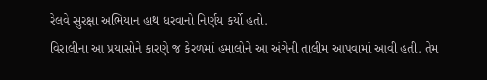રેલવે સુરક્ષા અભિયાન હાથ ધરવાનો નિર્ણય કર્યો હતો.
વિરાલીના આ પ્રયાસોને કારણે જ કેરળમાં હમાલોને આ અંગેની તાલીમ આપવામાં આવી હતી. તેમ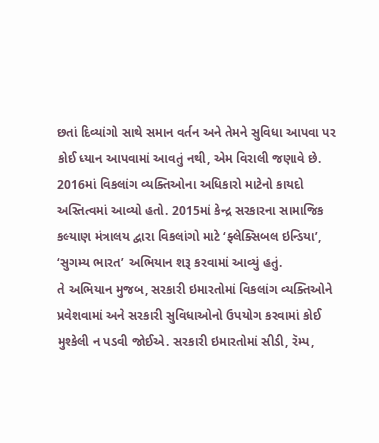છતાં દિવ્યાંગો સાથે સમાન વર્તન અને તેમને સુવિધા આપવા પર કોઈ ધ્યાન આપવામાં આવતું નથી, એમ વિરાલી જણાવે છે.
2016માં વિકલાંગ વ્યક્તિઓના અધિકારો માટેનો કાયદો અસ્તિત્વમાં આવ્યો હતો. 2015માં કેન્દ્ર સરકારના સામાજિક કલ્યાણ મંત્રાલય દ્વારા વિકલાંગો માટે ‘ફ્લેક્સિબલ ઇન્ડિયા’, ‘સુગમ્ય ભારત’ અભિયાન શરૂ કરવામાં આવ્યું હતું.
તે અભિયાન મુજબ, સરકારી ઇમારતોમાં વિકલાંગ વ્યક્તિઓને પ્રવેશવામાં અને સરકારી સુવિધાઓનો ઉપયોગ કરવામાં કોઈ મુશ્કેલી ન પડવી જોઈએ. સરકારી ઇમારતોમાં સીડી, રૅમ્પ,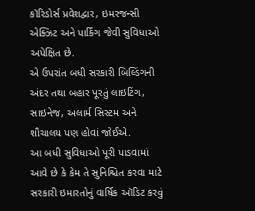કૉરિડોર્સ પ્રવેશદ્વાર, ઇમરજન્સી એક્ઝિટ અને પાર્કિંગ જેવી સુવિધાઓ અપેક્ષિત છે.
એ ઉપરાંત બધી સરકારી બિલ્ડિંગની અંદર તથા બહાર પૂરતું લાઇટિંગ, સાઇનેજ, અલાર્મ સિસ્ટમ અને શૌચાલય પણ હોવાં જોઈએ.
આ બધી સુવિધાઓ પૂરી પાડવામાં આવે છે કે કેમ તે સુનિશ્ચિત કરવા માટે સરકારી ઇમારતોનું વાર્ષિક ઑડિટ કરવું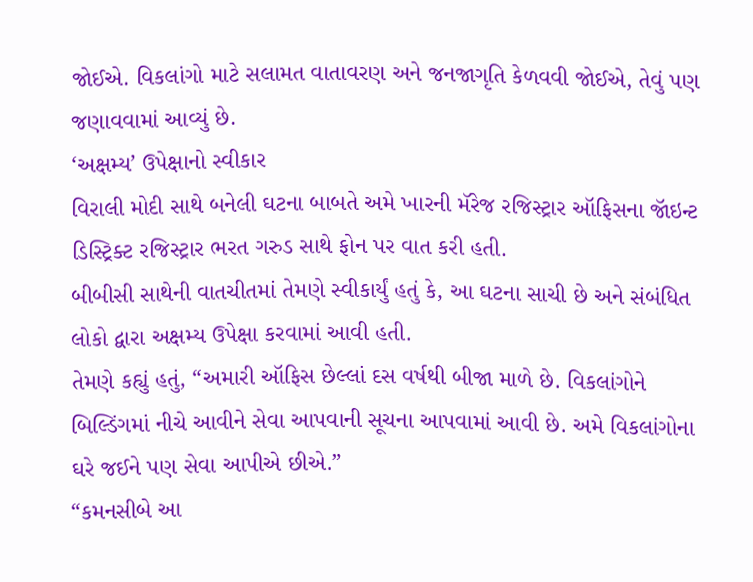જોઈએ. વિકલાંગો માટે સલામત વાતાવરણ અને જનજાગૃતિ કેળવવી જોઈએ, તેવું પણ જણાવવામાં આવ્યું છે.
‘અક્ષમ્ય’ ઉપેક્ષાનો સ્વીકાર
વિરાલી મોદી સાથે બનેલી ઘટના બાબતે અમે ખારની મૅરેજ રજિસ્ટ્રાર ઑફિસના જૉઇન્ટ ડિસ્ટ્રિક્ટ રજિસ્ટ્રાર ભરત ગરુડ સાથે ફોન પર વાત કરી હતી.
બીબીસી સાથેની વાતચીતમાં તેમણે સ્વીકાર્યું હતું કે, આ ઘટના સાચી છે અને સંબંધિત લોકો દ્વારા અક્ષમ્ય ઉપેક્ષા કરવામાં આવી હતી.
તેમણે કહ્યું હતું, “અમારી ઑફિસ છેલ્લાં દસ વર્ષથી બીજા માળે છે. વિકલાંગોને બિલ્ડિંગમાં નીચે આવીને સેવા આપવાની સૂચના આપવામાં આવી છે. અમે વિકલાંગોના ઘરે જઈને પણ સેવા આપીએ છીએ.”
“કમનસીબે આ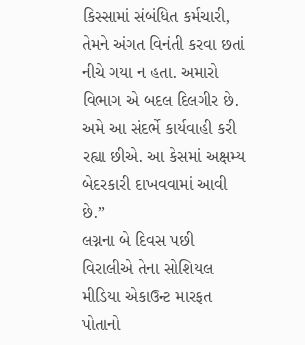કિસ્સામાં સંબંધિત કર્મચારી, તેમને અંગત વિનંતી કરવા છતાં નીચે ગયા ન હતા. અમારો વિભાગ એ બદલ દિલગીર છે. અમે આ સંદર્ભે કાર્યવાહી કરી રહ્યા છીએ. આ કેસમાં અક્ષમ્ય બેદરકારી દાખવવામાં આવી છે.”
લગ્નના બે દિવસ પછી વિરાલીએ તેના સોશિયલ મીડિયા એકાઉન્ટ મારફત પોતાનો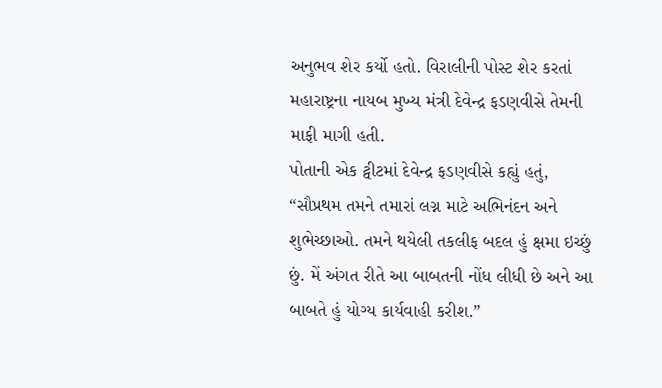અનુભવ શેર કર્યો હતો. વિરાલીની પોસ્ટ શેર કરતાં મહારાષ્ટ્રના નાયબ મુખ્ય મંત્રી દેવેન્દ્ર ફડણવીસે તેમની માફી માગી હતી.
પોતાની એક ટ્વીટમાં દેવેન્દ્ર ફડણવીસે કહ્યું હતું, “સૌપ્રથમ તમને તમારાં લગ્ન માટે અભિનંદન અને શુભેચ્છાઓ. તમને થયેલી તકલીફ બદલ હું ક્ષમા ઇચ્છું છું. મેં અંગત રીતે આ બાબતની નોંધ લીધી છે અને આ બાબતે હું યોગ્ય કાર્યવાહી કરીશ.”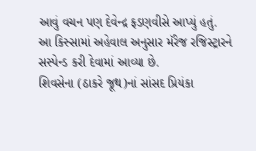આવું વચન પણ દેવેન્દ્ર ફડણવીસે આપ્યું હતું.
આ કિસ્સામાં અહેવાલ અનુસાર મૅરેજ રજિસ્ટ્રારને સસ્પેન્ડ કરી દેવામાં આવ્યા છે.
શિવસેના (ઠાકરે જૂથ)નાં સાંસદ પ્રિયંકા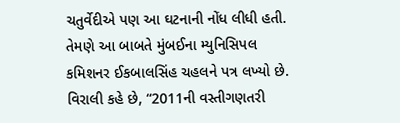ચતુર્વેદીએ પણ આ ઘટનાની નોંધ લીધી હતી. તેમણે આ બાબતે મુંબઈના મ્યુનિસિપલ કમિશનર ઈકબાલસિંહ ચહલને પત્ર લખ્યો છે.
વિરાલી કહે છે, “2011ની વસ્તીગણતરી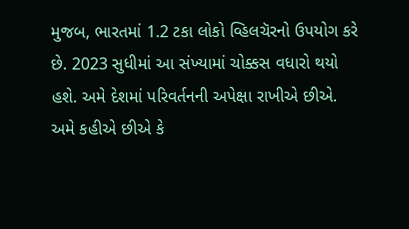મુજબ, ભારતમાં 1.2 ટકા લોકો વ્હિલચૅરનો ઉપયોગ કરે છે. 2023 સુધીમાં આ સંખ્યામાં ચોક્કસ વધારો થયો હશે. અમે દેશમાં પરિવર્તનની અપેક્ષા રાખીએ છીએ. અમે કહીએ છીએ કે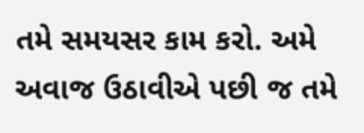તમે સમયસર કામ કરો. અમે અવાજ ઉઠાવીએ પછી જ તમે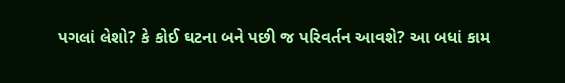પગલાં લેશો? કે કોઈ ઘટના બને પછી જ પરિવર્તન આવશે? આ બધાં કામ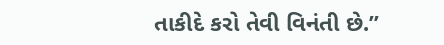તાકીદે કરો તેવી વિનંતી છે.”